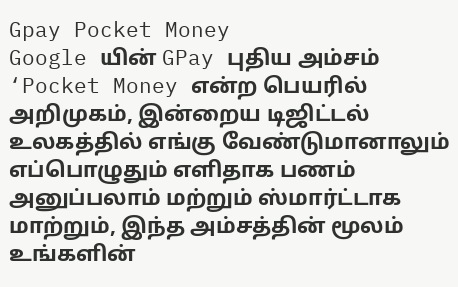Gpay Pocket Money
Google யின் GPay புதிய அம்சம் ‘Pocket Money என்ற பெயரில் அறிமுகம், இன்றைய டிஜிட்டல் உலகத்தில் எங்கு வேண்டுமானாலும் எப்பொழுதும் எளிதாக பணம் அனுப்பலாம் மற்றும் ஸ்மார்ட்டாக மாற்றும், இந்த அம்சத்தின் மூலம் உங்களின்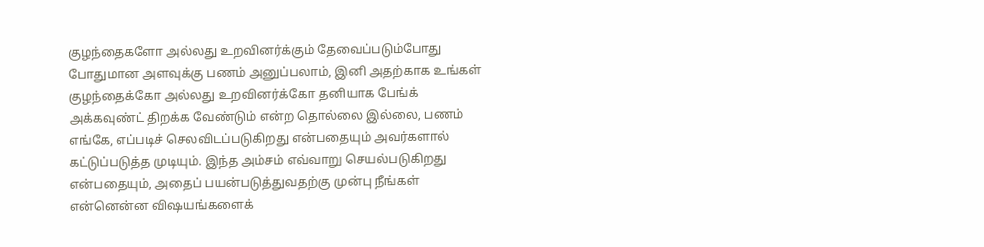குழந்தைகளோ அல்லது உறவினர்க்கும் தேவைப்படும்போது போதுமான அளவுக்கு பணம் அனுப்பலாம், இனி அதற்காக உங்கள் குழந்தைக்கோ அல்லது உறவினர்க்கோ தனியாக பேங்க் அக்கவுண்ட் திறக்க வேண்டும் என்ற தொல்லை இல்லை, பணம் எங்கே, எப்படிச் செலவிடப்படுகிறது என்பதையும் அவர்களால் கட்டுப்படுத்த முடியும். இந்த அம்சம் எவ்வாறு செயல்படுகிறது என்பதையும், அதைப் பயன்படுத்துவதற்கு முன்பு நீங்கள் என்னென்ன விஷயங்களைக்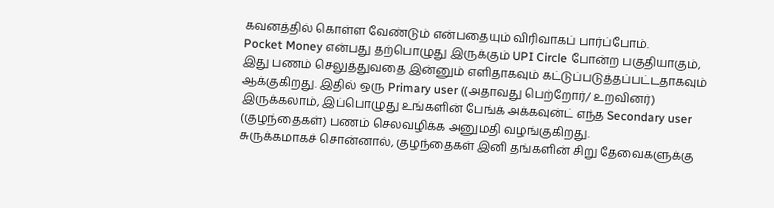கவனத்தில் கொள்ள வேண்டும் என்பதையும் விரிவாகப் பார்ப்போம்.
Pocket Money என்பது தற்பொழுது இருக்கும் UPI Circle போன்ற பகுதியாகும், இது பணம் செலுத்துவதை இன்னும் எளிதாகவும் கட்டுப்படுத்தப்பட்டதாகவும் ஆக்குகிறது. இதில் ஒரு Primary user ((அதாவது பெற்றோர்/ உறவினர்) இருக்கலாம், இப்பொழுது உங்களின் பேங்க் அக்கவுன்ட் எந்த Secondary user (குழந்தைகள்) பணம் செலவழிக்க அனுமதி வழங்குகிறது.
சுருக்கமாகச் சொன்னால், குழந்தைகள் இனி தங்களின் சிறு தேவைகளுக்கு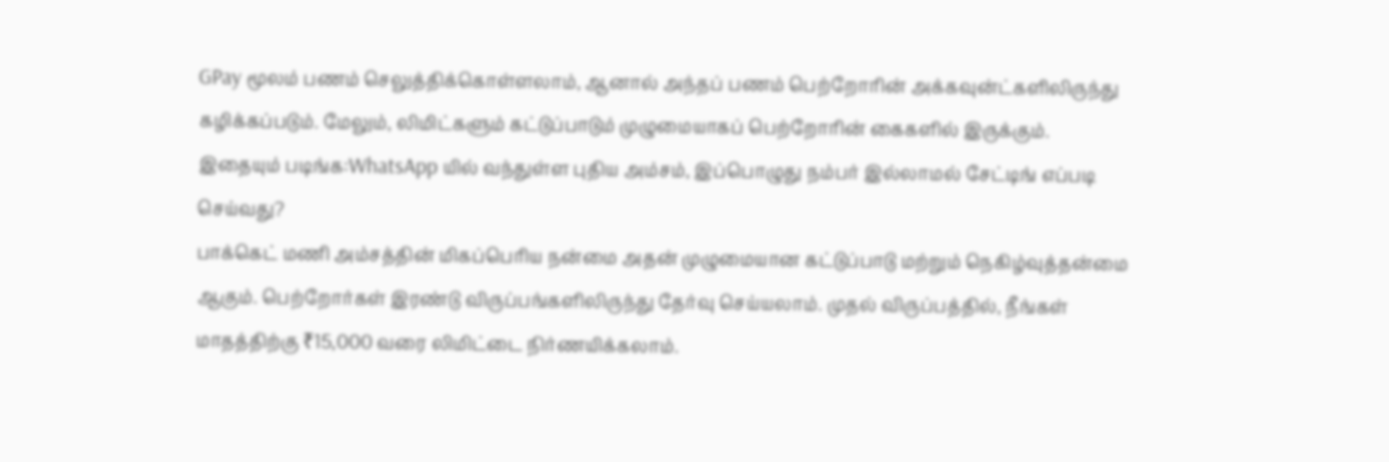GPay மூலம் பணம் செலுத்திக்கொள்ளலாம், ஆனால் அந்தப் பணம் பெற்றோரின் அக்கவுன்ட்களிலிருந்து கழிக்கப்படும். மேலும், லிமிட்களும் கட்டுப்பாடும் முழுமையாகப் பெற்றோரின் கைகளில் இருக்கும்.
இதையும் படிங்க:WhatsApp யில் வந்துள்ள புதிய அம்சம், இப்பொழுது நம்பர் இல்லாமல் சேட்டிங் எப்படி செய்வது?
பாக்கெட் மணி அம்சத்தின் மிகப்பெரிய நன்மை அதன் முழுமையான கட்டுப்பாடு மற்றும் நெகிழ்வுத்தன்மை ஆகும். பெற்றோர்கள் இரண்டு விருப்பங்களிலிருந்து தேர்வு செய்யலாம். முதல் விருப்பத்தில், நீங்கள் மாதத்திற்கு ₹15,000 வரை லிமிட்டை நிர்ணயிக்கலாம்.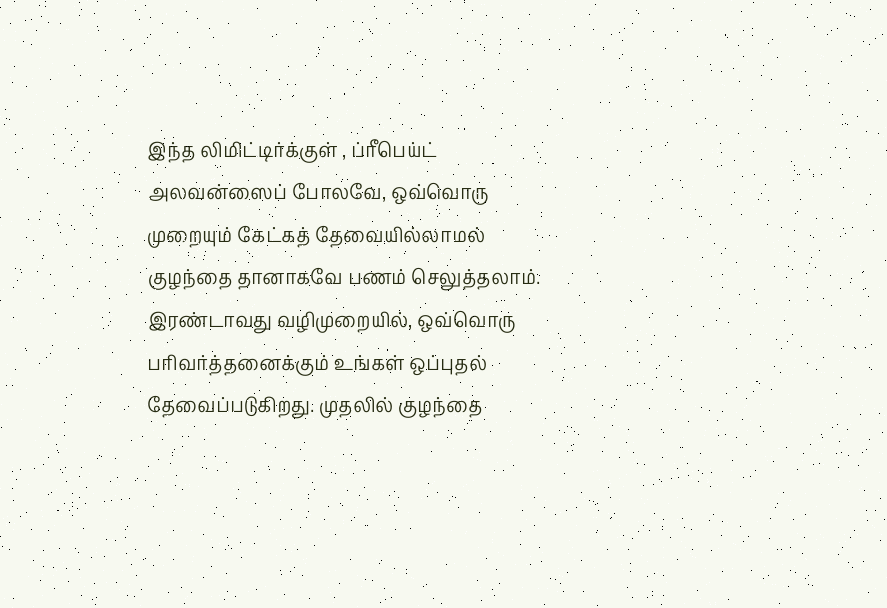இந்த லிமிட்டிர்க்குள் , ப்ரீபெய்ட் அலவன்ஸைப் போலவே, ஒவ்வொரு முறையும் கேட்கத் தேவையில்லாமல் குழந்தை தானாகவே பணம் செலுத்தலாம்.
இரண்டாவது வழிமுறையில், ஒவ்வொரு பரிவர்த்தனைக்கும் உங்கள் ஒப்புதல் தேவைப்படுகிறது. முதலில் குழந்தை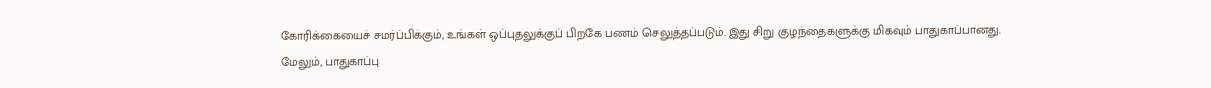கோரிக்கையைச் சமர்ப்பிக்கும், உங்கள் ஒப்புதலுக்குப் பிறகே பணம் செலுத்தப்படும். இது சிறு குழந்தைகளுக்கு மிகவும் பாதுகாப்பானது.
மேலும், பாதுகாப்பு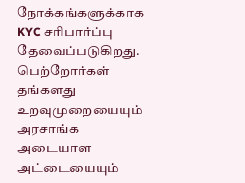நோக்கங்களுக்காக KYC சரிபார்ப்பு தேவைப்படுகிறது. பெற்றோர்கள் தங்களது உறவுமுறையையும் அரசாங்க அடையாள அட்டையையும்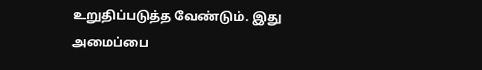உறுதிப்படுத்த வேண்டும். இது அமைப்பை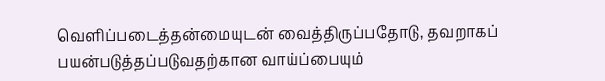வெளிப்படைத்தன்மையுடன் வைத்திருப்பதோடு, தவறாகப் பயன்படுத்தப்படுவதற்கான வாய்ப்பையும்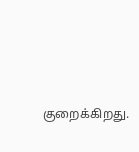குறைக்கிறது.